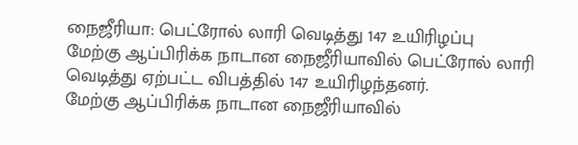நைஜீரியா: பெட்ரோல் லாரி வெடித்து 147 உயிரிழப்பு
மேற்கு ஆப்பிரிக்க நாடான நைஜீரியாவில் பெட்ரோல் லாரி வெடித்து ஏற்பட்ட விபத்தில் 147 உயிரிழந்தனர்.
மேற்கு ஆப்பிரிக்க நாடான நைஜீரியாவில்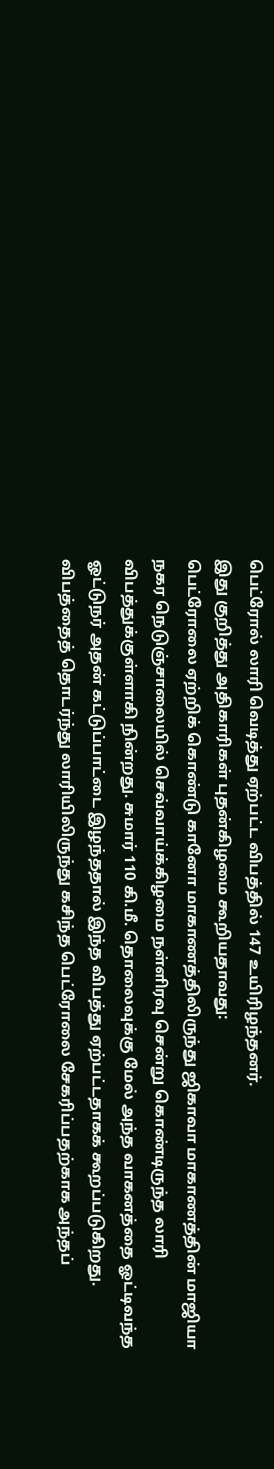பெட்ரோல் லாரி வெடித்து ஏற்பட்ட விபத்தில் 147 உயிரிழந்தனர்.
இது குறித்து அதிகாரிகள் புதன்கிழமை கூறியதாவது:
பெட்ரோலை ஏற்றிக் கொண்டு கானோ மாகாணத்திலிருந்து ஜிகாவா மாகாணத்தின் மாஜியா நகர நெடுஞ்சாலையில் செவ்வாய்க்கிழமை நள்ளிரவு சென்று கொண்டிருந்த லாரி விபத்துக்குள்ளாகி நின்றது. சுமார் 110 கி.மீ. தொலைவுக்கு மேல் அந்த வாகனத்தை ஓட்டிவந்த ஓட்டுநர் அதன் கட்டுப்பாட்டை இழந்ததால் இந்த விபத்து ஏற்பட்டதாகக் கூறப்படுகிறது.
விபத்தைத் தொடர்ந்து லாரியிலிருந்து கசிந்த பெட்ரோலை சேகரிப்பதற்காக அந்தப்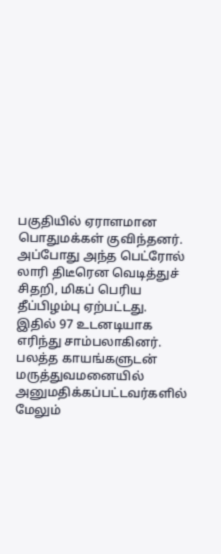பகுதியில் ஏராளமான பொதுமக்கள் குவிந்தனர். அப்போது அந்த பெட்ரோல் லாரி திடீரென வெடித்துச் சிதறி, மிகப் பெரிய தீப்பிழம்பு ஏற்பட்டது.
இதில் 97 உடனடியாக எரிந்து சாம்பலாகினர். பலத்த காயங்களுடன் மருத்துவமனையில் அனுமதிக்கப்பட்டவர்களில் மேலும்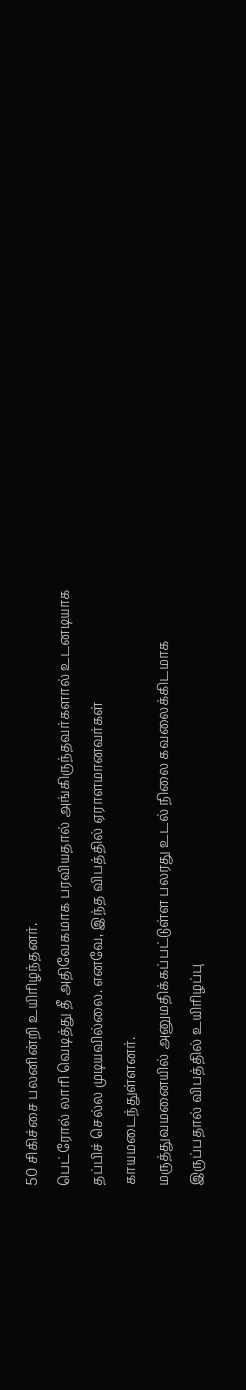50 சிகிச்சை பலனின்றி உயிரிழந்தனர்.
பெட்ரோல் லாரி வெடித்து தீ அதிவேகமாக பரவியதால் அங்கிருந்தவர்களால் உடனடியாக தப்பிச் செல்ல முடியவில்லை. எனவே, இந்த விபத்தில் ஏராளமானவர்கள் காயமடைந்துள்ளனர்.
மருத்துவமனையில் அனுமதிக்கப்பட்டுள்ள பலரது உடல் நிலை கவலைக்கிடமாக இருப்பதால் விபத்தில் உயிரிழப்பு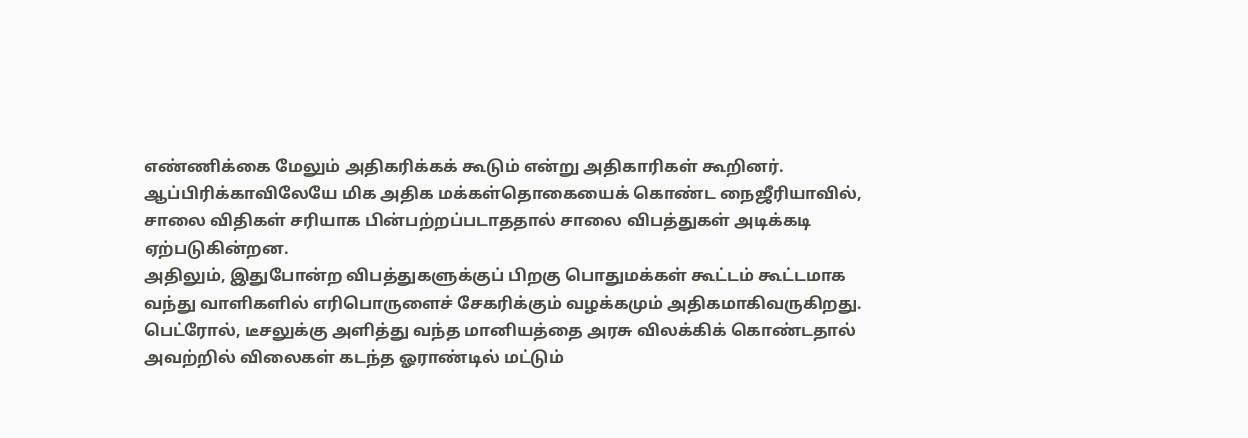எண்ணிக்கை மேலும் அதிகரிக்கக் கூடும் என்று அதிகாரிகள் கூறினர்.
ஆப்பிரிக்காவிலேயே மிக அதிக மக்கள்தொகையைக் கொண்ட நைஜீரியாவில், சாலை விதிகள் சரியாக பின்பற்றப்படாததால் சாலை விபத்துகள் அடிக்கடி ஏற்படுகின்றன.
அதிலும், இதுபோன்ற விபத்துகளுக்குப் பிறகு பொதுமக்கள் கூட்டம் கூட்டமாக வந்து வாளிகளில் எரிபொருளைச் சேகரிக்கும் வழக்கமும் அதிகமாகிவருகிறது. பெட்ரோல், டீசலுக்கு அளித்து வந்த மானியத்தை அரசு விலக்கிக் கொண்டதால் அவற்றில் விலைகள் கடந்த ஓராண்டில் மட்டும்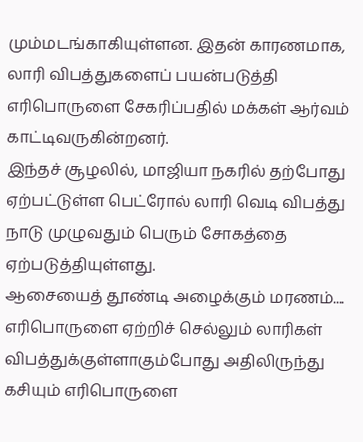மும்மடங்காகியுள்ளன. இதன் காரணமாக, லாரி விபத்துகளைப் பயன்படுத்தி எரிபொருளை சேகரிப்பதில் மக்கள் ஆர்வம் காட்டிவருகின்றனர்.
இந்தச் சூழலில், மாஜியா நகரில் தற்போது ஏற்பட்டுள்ள பெட்ரோல் லாரி வெடி விபத்து நாடு முழுவதும் பெரும் சோகத்தை ஏற்படுத்தியுள்ளது.
ஆசையைத் தூண்டி அழைக்கும் மரணம்....
எரிபொருளை ஏற்றிச் செல்லும் லாரிகள் விபத்துக்குள்ளாகும்போது அதிலிருந்து கசியும் எரிபொருளை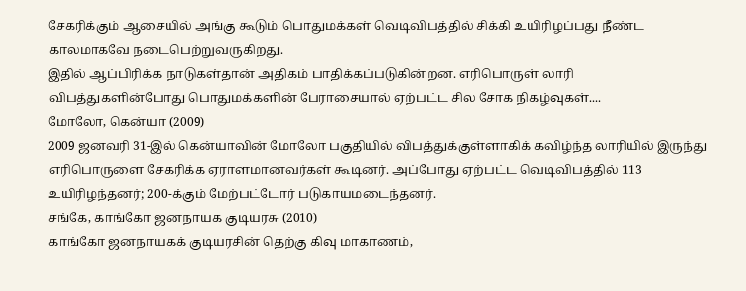சேகரிக்கும் ஆசையில் அங்கு கூடும் பொதுமக்கள் வெடிவிபத்தில் சிக்கி உயிரிழப்பது நீண்ட காலமாகவே நடைபெற்றுவருகிறது.
இதில் ஆப்பிரிக்க நாடுகள்தான் அதிகம் பாதிக்கப்படுகின்றன. எரிபொருள் லாரி விபத்துகளின்போது பொதுமக்களின் பேராசையால் ஏற்பட்ட சில சோக நிகழ்வுகள்....
மோலோ, கென்யா (2009)
2009 ஜனவரி 31-இல் கென்யாவின் மோலோ பகுதியில் விபத்துக்குள்ளாகிக் கவிழ்ந்த லாரியில் இருந்து எரிபொருளை சேகரிக்க ஏராளமானவர்கள் கூடினர். அப்போது ஏற்பட்ட வெடிவிபத்தில் 113 உயிரிழந்தனர்; 200-க்கும் மேற்பட்டோர் படுகாயமடைந்தனர்.
சங்கே, காங்கோ ஜனநாயக குடியரசு (2010)
காங்கோ ஜனநாயகக் குடியரசின் தெற்கு கிவு மாகாணம்,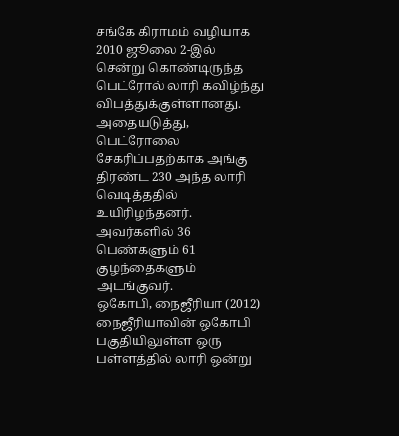சங்கே கிராமம் வழியாக 2010 ஜூலை 2-இல் சென்று கொண்டிருந்த பெட்ரோல் லாரி கவிழ்ந்து விபத்துக்குள்ளானது. அதையடுத்து, பெட்ரோலை சேகரிப்பதற்காக அங்கு திரண்ட 230 அந்த லாரி வெடித்ததில் உயிரிழந்தனர். அவர்களில் 36 பெண்களும் 61 குழந்தைகளும் அடங்குவர்.
ஒகோபி, நைஜீரியா (2012)
நைஜீரியாவின் ஒகோபி பகுதியிலுள்ள ஒரு பள்ளத்தில் லாரி ஒன்று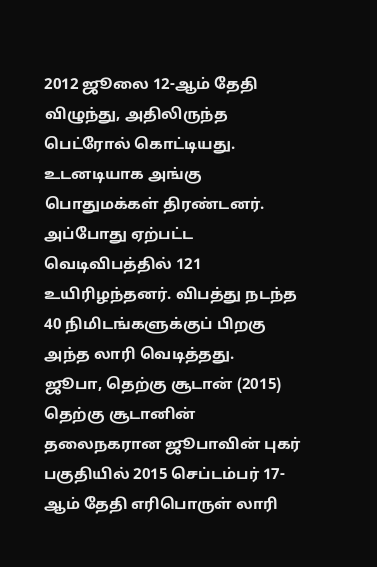2012 ஜூலை 12-ஆம் தேதி விழுந்து, அதிலிருந்த பெட்ரோல் கொட்டியது. உடனடியாக அங்கு பொதுமக்கள் திரண்டனர். அப்போது ஏற்பட்ட வெடிவிபத்தில் 121 உயிரிழந்தனர். விபத்து நடந்த 40 நிமிடங்களுக்குப் பிறகு அந்த லாரி வெடித்தது.
ஜூபா, தெற்கு சூடான் (2015)
தெற்கு சூடானின் தலைநகரான ஜூபாவின் புகர் பகுதியில் 2015 செப்டம்பர் 17-ஆம் தேதி எரிபொருள் லாரி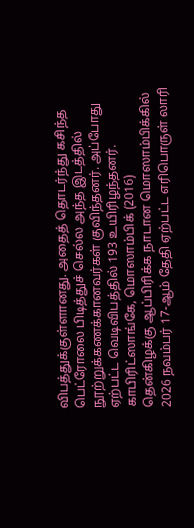விபத்துக்குள்ளானது. அதைத் தொடர்ந்து கசிந்த பெட்ரோலை பிடித்துச் செல்ல அந்த இடத்தில் நூற்றுக்கணக்கானவர்கள் குவிந்தனர். அப்போது ஏற்பட்ட வெடிவிபத்தில் 193 உயிரிழந்தனர்.
காபிரிட்ஸாங்கே, மொஸாம்பிக் (2016)
தென்கிழக்கு ஆப்பிரிக்க நாடான மொஸாம்பிக்கில் 2026 நவம்பர் 17-ஆம் தேதி ஏற்பட்ட எரிபொருள் லாரி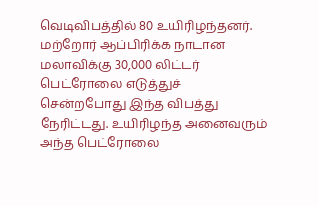வெடிவிபத்தில் 80 உயிரிழந்தனர். மற்றோர் ஆப்பிரிக்க நாடான மலாவிக்கு 30,000 லிட்டர் பெட்ரோலை எடுத்துச் சென்றபோது இந்த விபத்து நேரிட்டது. உயிரிழந்த அனைவரும் அந்த பெட்ரோலை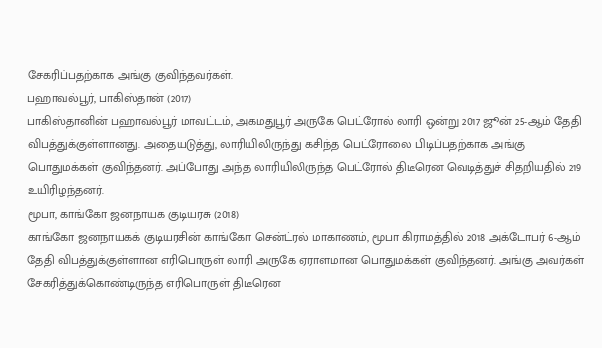சேகரிப்பதற்காக அங்கு குவிந்தவர்கள்.
பஹாவல்பூர், பாகிஸ்தான் (2017)
பாகிஸ்தானின் பஹாவல்பூர் மாவட்டம், அகமதுபூர் அருகே பெட்ரோல் லாரி ஒன்று 2017 ஜூன் 25-ஆம் தேதி விபத்துக்குள்ளானது. அதையடுத்து, லாரியிலிருந்து கசிந்த பெட்ரோலை பிடிப்பதற்காக அங்கு பொதுமக்கள் குவிந்தனர். அப்போது அந்த லாரியிலிருந்த பெட்ரோல் திடீரென வெடித்துச் சிதறியதில் 219 உயிரிழந்தனர்.
மூபா, காங்கோ ஜனநாயக குடியரசு (2018)
காங்கோ ஜனநாயகக் குடியரசின் காங்கோ சென்ட்ரல் மாகாணம், மூபா கிராமத்தில் 2018 அக்டோபர் 6-ஆம் தேதி விபத்துக்குள்ளான எரிபொருள் லாரி அருகே ஏராளமான பொதுமக்கள் குவிந்தனர். அங்கு அவர்கள் சேகரித்துக்கொண்டிருந்த எரிபொருள் திடீரென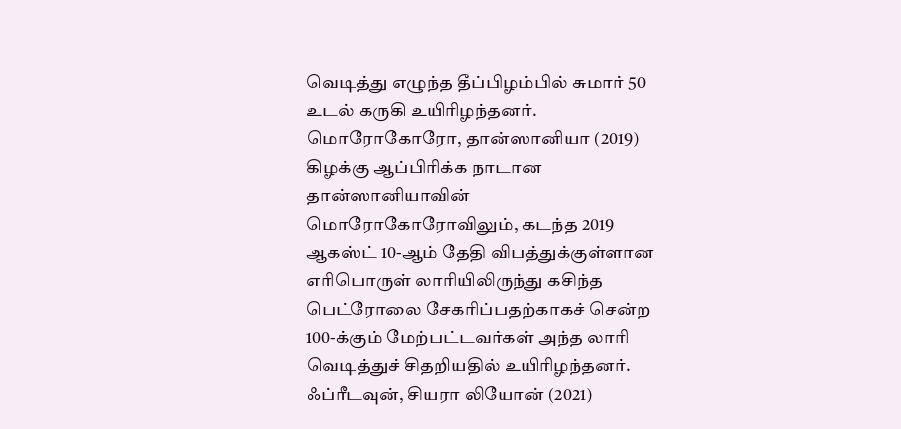வெடித்து எழுந்த தீப்பிழம்பில் சுமார் 50 உடல் கருகி உயிரிழந்தனர்.
மொரோகோரோ, தான்ஸானியா (2019)
கிழக்கு ஆப்பிரிக்க நாடான தான்ஸானியாவின் மொரோகோரோவிலும், கடந்த 2019 ஆகஸ்ட் 10-ஆம் தேதி விபத்துக்குள்ளான எரிபொருள் லாரியிலிருந்து கசிந்த பெட்ரோலை சேகரிப்பதற்காகச் சென்ற 100-க்கும் மேற்பட்டவர்கள் அந்த லாரி வெடித்துச் சிதறியதில் உயிரிழந்தனர்.
ஃப்ரீடவுன், சியரா லியோன் (2021)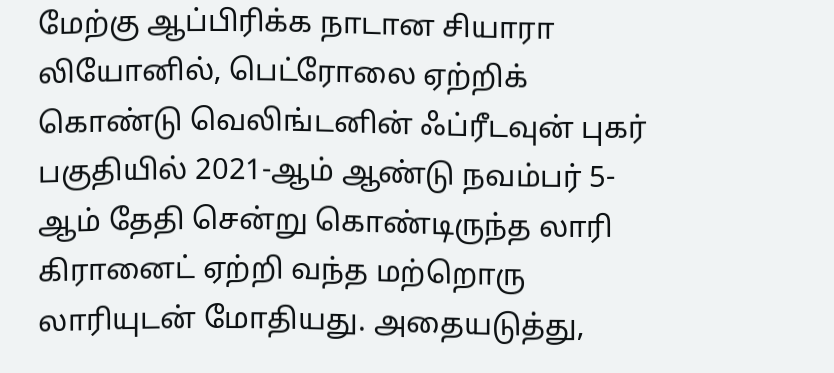மேற்கு ஆப்பிரிக்க நாடான சியாரா லியோனில், பெட்ரோலை ஏற்றிக் கொண்டு வெலிங்டனின் ஃப்ரீடவுன் புகர் பகுதியில் 2021-ஆம் ஆண்டு நவம்பர் 5-ஆம் தேதி சென்று கொண்டிருந்த லாரி கிரானைட் ஏற்றி வந்த மற்றொரு லாரியுடன் மோதியது. அதையடுத்து,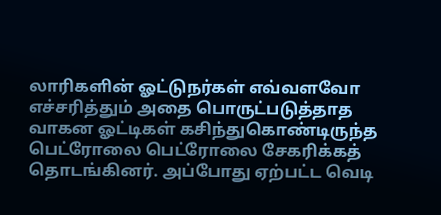லாரிகளின் ஓட்டுநர்கள் எவ்வளவோ எச்சரித்தும் அதை பொருட்படுத்தாத வாகன ஓட்டிகள் கசிந்துகொண்டிருந்த பெட்ரோலை பெட்ரோலை சேகரிக்கத் தொடங்கினர். அப்போது ஏற்பட்ட வெடி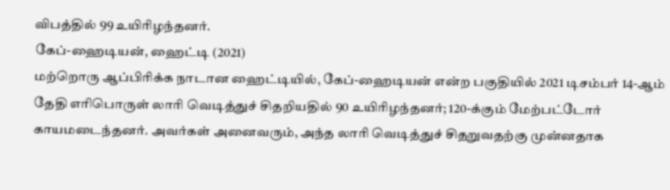விபத்தில் 99 உயிரிழந்தனர்.
கேப்-ஹைடியன், ஹைட்டி (2021)
மற்றொரு ஆப்பிரிக்க நாடான ஹைட்டியில், கேப்-ஹைடியன் என்ற பகுதியில் 2021 டிசம்பர் 14-ஆம் தேதி எரிபொருள் லாரி வெடித்துச் சிதறியதில் 90 உயிரிழந்தனர்; 120-க்கும் மேற்பட்டோர் காயமடைந்தனர். அவர்கள் அனைவரும், அந்த லாரி வெடித்துச் சிதறுவதற்கு முன்னதாக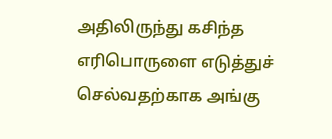அதிலிருந்து கசிந்த எரிபொருளை எடுத்துச் செல்வதற்காக அங்கு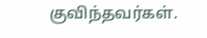குவிந்தவர்கள்.